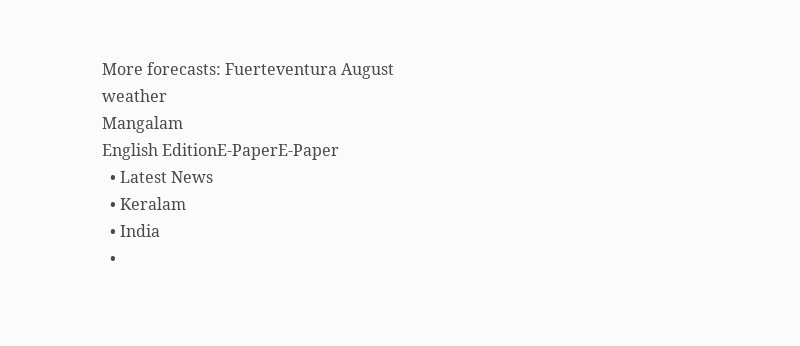More forecasts: Fuerteventura August weather
Mangalam
English EditionE-PaperE-Paper
  • Latest News
  • Keralam
  • India
  •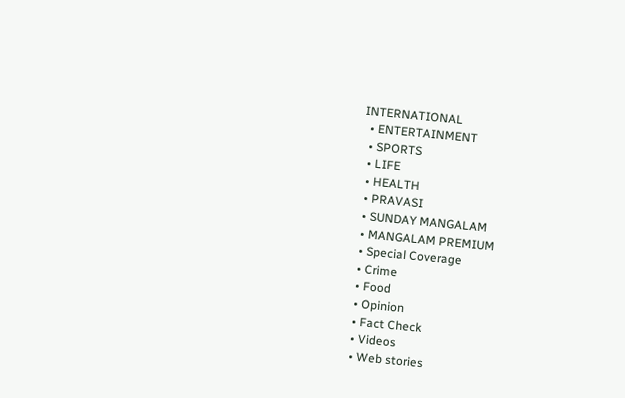INTERNATIONAL
  • ENTERTAINMENT
  • SPORTS
  • LIFE
  • HEALTH
  • PRAVASI
  • SUNDAY MANGALAM
  • MANGALAM PREMIUM
  • Special Coverage
  • Crime
  • Food
  • Opinion
  • Fact Check
  • Videos
  • Web stories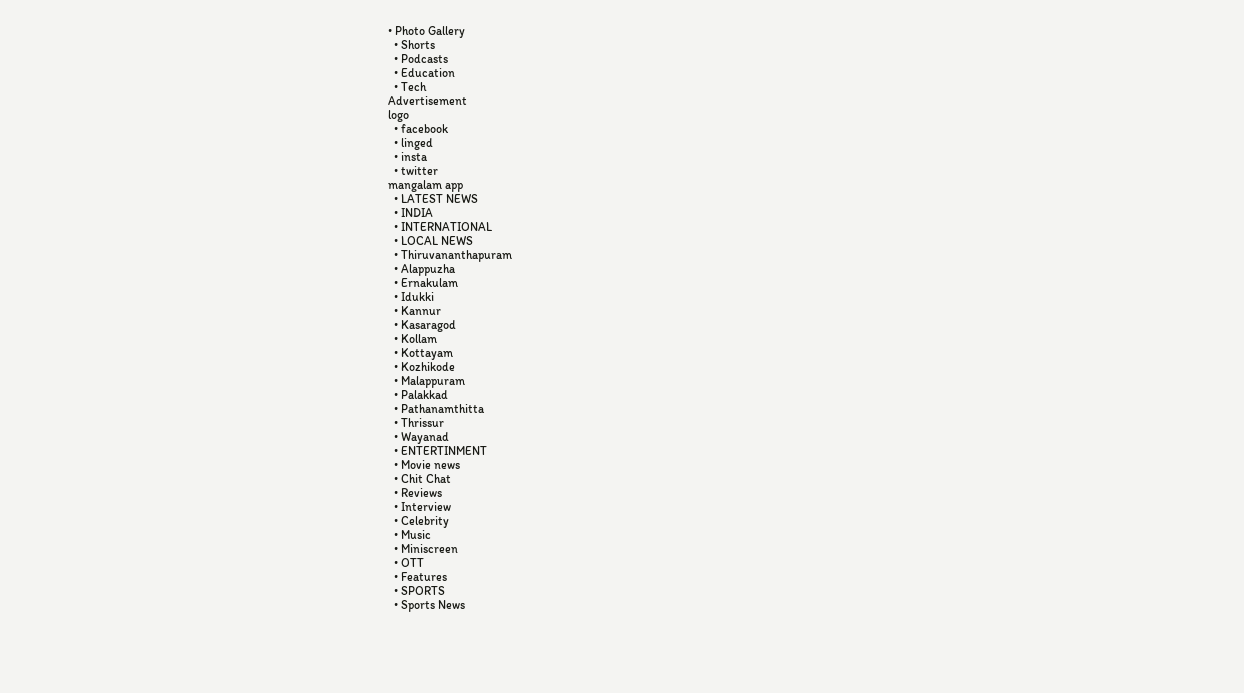• Photo Gallery
  • Shorts
  • Podcasts
  • Education
  • Tech
Advertisement
logo
  • facebook
  • linged
  • insta
  • twitter
mangalam app
  • LATEST NEWS
  • INDIA
  • INTERNATIONAL
  • LOCAL NEWS
  • Thiruvananthapuram
  • Alappuzha
  • Ernakulam
  • Idukki
  • Kannur
  • Kasaragod
  • Kollam
  • Kottayam
  • Kozhikode
  • Malappuram
  • Palakkad
  • Pathanamthitta
  • Thrissur
  • Wayanad
  • ENTERTINMENT
  • Movie news
  • Chit Chat
  • Reviews
  • Interview
  • Celebrity
  • Music
  • Miniscreen
  • OTT
  • Features
  • SPORTS
  • Sports News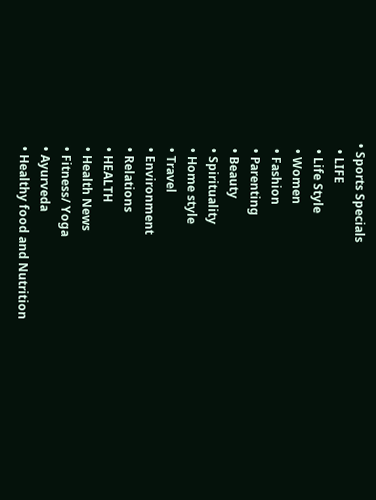• Sports Specials
  • LIFE
  • Life Style
  • Women
  • Fashion
  • Parenting
  • Beauty
  • Spirituality
  • Home style
  • Travel
  • Environment
  • Relations
  • HEALTH
  • Health News
  • Fitness/ Yoga
  • Ayurveda
  • Healthy food and Nutrition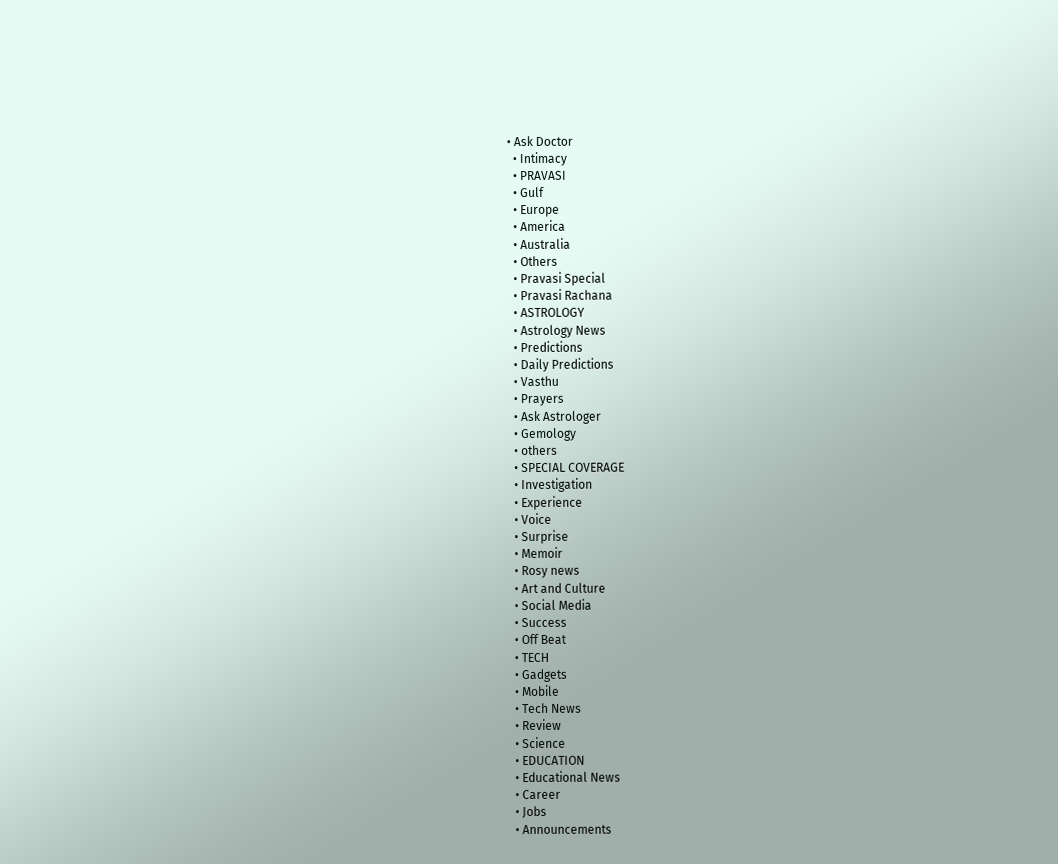• Ask Doctor
  • Intimacy
  • PRAVASI
  • Gulf
  • Europe
  • America
  • Australia
  • Others
  • Pravasi Special
  • Pravasi Rachana
  • ASTROLOGY
  • Astrology News
  • Predictions
  • Daily Predictions
  • Vasthu
  • Prayers
  • Ask Astrologer
  • Gemology
  • others
  • SPECIAL COVERAGE
  • Investigation
  • Experience
  • Voice
  • Surprise
  • Memoir
  • Rosy news
  • Art and Culture
  • Social Media
  • Success
  • Off Beat
  • TECH
  • Gadgets
  • Mobile
  • Tech News
  • Review
  • Science
  • EDUCATION
  • Educational News
  • Career
  • Jobs
  • Announcements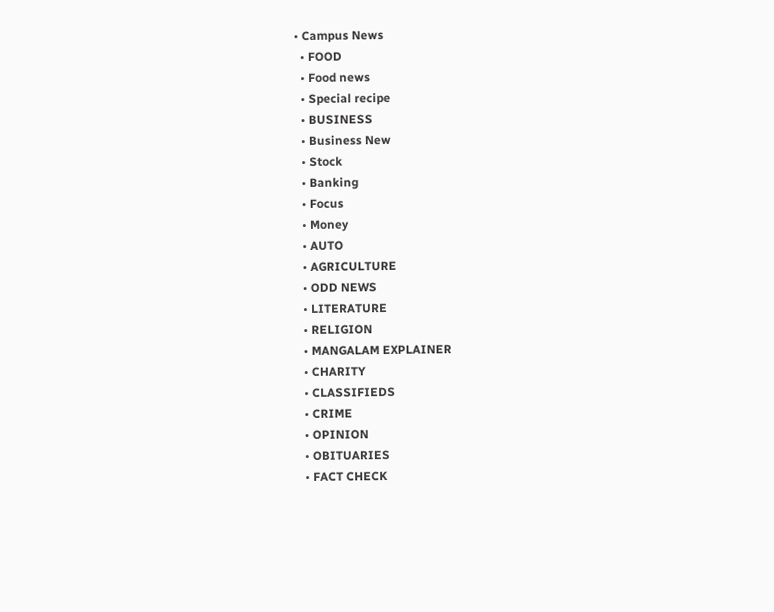• Campus News
  • FOOD
  • Food news
  • Special recipe
  • BUSINESS
  • Business New
  • Stock
  • Banking
  • Focus
  • Money
  • AUTO
  • AGRICULTURE
  • ODD NEWS
  • LITERATURE
  • RELIGION
  • MANGALAM EXPLAINER
  • CHARITY
  • CLASSIFIEDS
  • CRIME
  • OPINION
  • OBITUARIES
  • FACT CHECK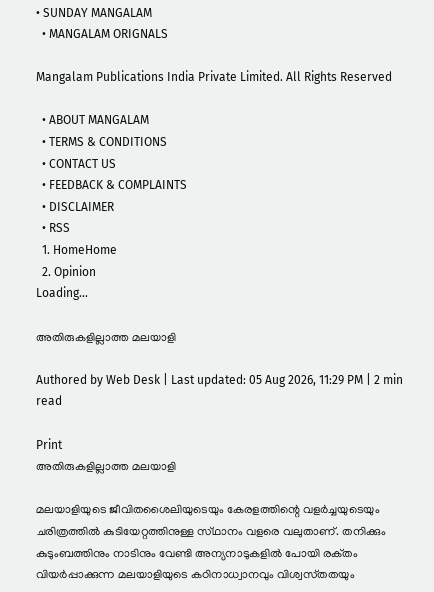• SUNDAY MANGALAM
  • MANGALAM ORIGNALS

Mangalam Publications India Private Limited. All Rights Reserved

  • ABOUT MANGALAM
  • TERMS & CONDITIONS
  • CONTACT US
  • FEEDBACK & COMPLAINTS
  • DISCLAIMER
  • RSS
  1. HomeHome
  2. Opinion
Loading...

അതിരുകളില്ലാത്ത മലയാളി

Authored by Web Desk | Last updated: 05 Aug 2026, 11:29 PM | 2 min read

Print
അതിരുകളില്ലാത്ത മലയാളി

മലയാളിയുടെ ജീവിതശൈലിയുടെയും കേരളത്തിന്റെ വളര്‍ച്ചയുടെയും ചരിത്രത്തില്‍ കുടിയേറ്റത്തിനുള്ള സ്‌ഥാനം വളരെ വലുതാണ്‌. തനിക്കും കുടുംബത്തിനും നാടിനും വേണ്ടി അന്യനാടുകളില്‍ പോയി രക്‌തം വിയര്‍പ്പാക്കുന്ന മലയാളിയുടെ കഠിനാധ്വാനവും വിശ്വസ്‌തതയും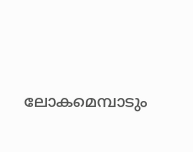ലോകമെമ്പാടും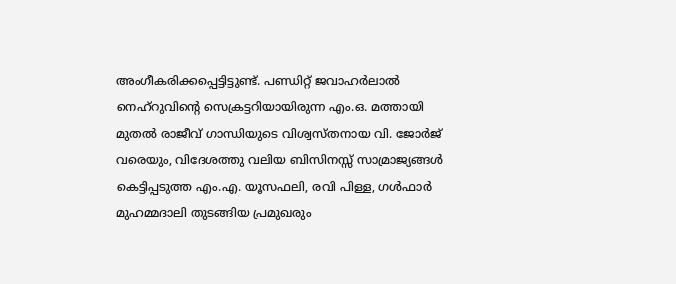അംഗീകരിക്കപ്പെട്ടിട്ടുണ്ട്‌. പണ്ഡിറ്റ്‌ ജവാഹര്‍ലാല്‍ നെഹ്‌റുവിന്റെ സെക്രട്ടറിയായിരുന്ന എം.ഒ. മത്തായി മുതല്‍ രാജീവ്‌ ഗാന്ധിയുടെ വിശ്വസ്‌തനായ വി. ജോര്‍ജ്‌ വരെയും, വിദേശത്തു വലിയ ബിസിനസ്സ്‌ സാമ്രാജ്യങ്ങള്‍ കെട്ടിപ്പടുത്ത എം.എ. യൂസഫലി, രവി പിള്ള, ഗള്‍ഫാര്‍ മുഹമ്മദാലി തുടങ്ങിയ പ്രമുഖരും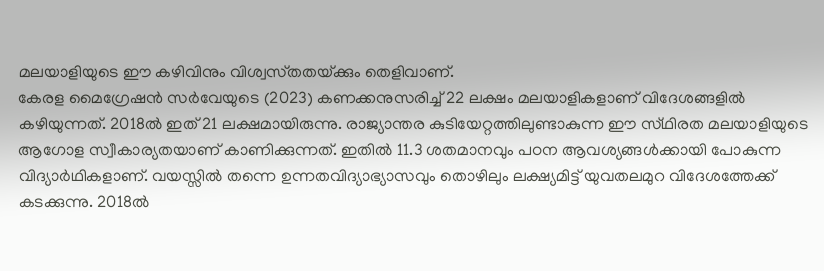മലയാളിയുടെ ഈ കഴിവിനും വിശ്വസ്‌തതയ്‌ക്കും തെളിവാണ്‌.
കേരള മൈഗ്രേഷന്‍ സര്‍വേയുടെ (2023) കണക്കനുസരിച്ച്‌ 22 ലക്ഷം മലയാളികളാണ്‌ വിദേശങ്ങളില്‍ കഴിയുന്നത്‌. 2018ല്‍ ഇത്‌ 21 ലക്ഷമായിരുന്നു. രാജ്യാന്തര കുടിയേറ്റത്തിലുണ്ടാകുന്ന ഈ സ്‌ഥിരത മലയാളിയുടെ ആഗോള സ്വീകാര്യതയാണ്‌ കാണിക്കുന്നത്‌. ഇതില്‍ 11.3 ശതമാനവും പഠന ആവശ്യങ്ങള്‍ക്കായി പോകുന്ന വിദ്യാര്‍ഥികളാണ്‌. വയസ്സില്‍ തന്നെ ഉന്നതവിദ്യാഭ്യാസവും തൊഴിലും ലക്ഷ്യമിട്ട്‌ യുവതലമുറ വിദേശത്തേക്ക്‌ കടക്കുന്നു. 2018ല്‍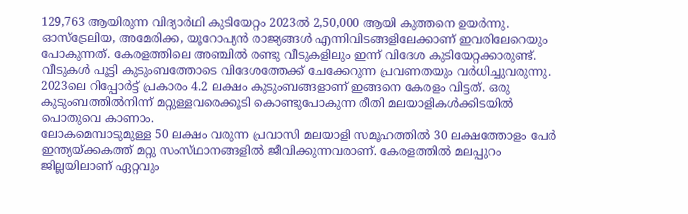129,763 ആയിരുന്ന വിദ്യാര്‍ഥി കുടിയേറ്റം 2023ല്‍ 2,50,000 ആയി കുത്തനെ ഉയര്‍ന്നു. ഓസ്‌ട്രേലിയ, അമേരിക്ക, യൂറോപ്യന്‍ രാജ്യങ്ങള്‍ എന്നിവിടങ്ങളിലേക്കാണ്‌ ഇവരിലേറെയും പോകുന്നത്‌. കേരളത്തിലെ അഞ്ചില്‍ രണ്ടു വീടുകളിലും ഇന്ന്‌ വിദേശ കുടിയേറ്റക്കാരുണ്ട്‌. വീടുകള്‍ പൂട്ടി കുടുംബത്തോടെ വിദേശത്തേക്ക്‌ ചേക്കേറുന്ന പ്രവണതയും വര്‍ധിച്ചുവരുന്നു. 2023ലെ റിപ്പോര്‍ട്ട്‌ പ്രകാരം 4.2 ലക്ഷം കുടുംബങ്ങളാണ്‌ ഇങ്ങനെ കേരളം വിട്ടത്‌. ഒരു കുടുംബത്തില്‍നിന്ന്‌ മറ്റുള്ളവരെക്കൂടി കൊണ്ടുപോകുന്ന രീതി മലയാളികള്‍ക്കിടയില്‍ പൊതുവെ കാണാം.
ലോകമെമ്പാടുമുള്ള 50 ലക്ഷം വരുന്ന പ്രവാസി മലയാളി സമൂഹത്തില്‍ 30 ലക്ഷത്തോളം പേര്‍ ഇന്ത്യയ്‌ക്കകത്ത്‌ മറ്റു സംസ്‌ഥാനങ്ങളില്‍ ജീവിക്കുന്നവരാണ്‌. കേരളത്തില്‍ മലപ്പുറം ജില്ലയിലാണ്‌ ഏറ്റവും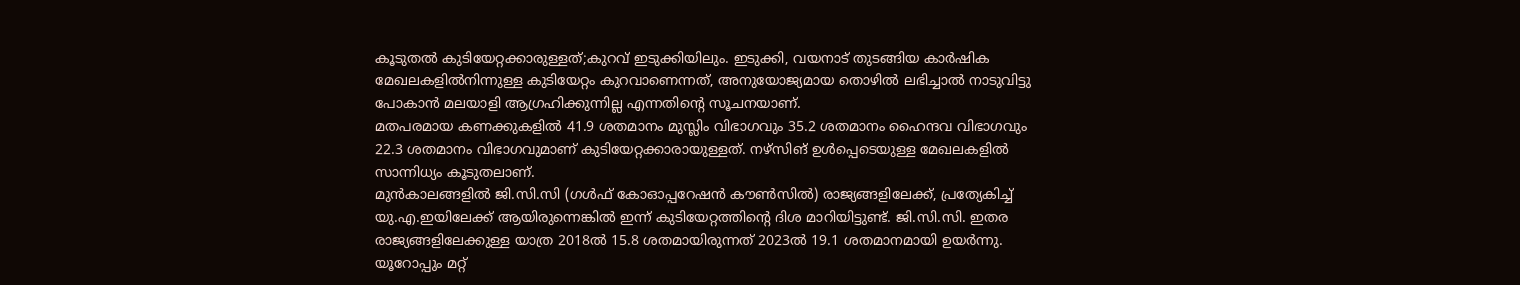കൂടുതല്‍ കുടിയേറ്റക്കാരുള്ളത്‌;കുറവ്‌ ഇടുക്കിയിലും. ഇടുക്കി, വയനാട്‌ തുടങ്ങിയ കാര്‍ഷിക മേഖലകളില്‍നിന്നുള്ള കുടിയേറ്റം കുറവാണെന്നത്‌, അനുയോജ്യമായ തൊഴില്‍ ലഭിച്ചാല്‍ നാടുവിട്ടു പോകാന്‍ മലയാളി ആഗ്രഹിക്കുന്നില്ല എന്നതിന്റെ സൂചനയാണ്‌.
മതപരമായ കണക്കുകളില്‍ 41.9 ശതമാനം മുസ്ലിം വിഭാഗവും 35.2 ശതമാനം ഹൈന്ദവ വിഭാഗവും 22.3 ശതമാനം വിഭാഗവുമാണ്‌ കുടിയേറ്റക്കാരായുള്ളത്‌. നഴ്‌സിങ്‌ ഉള്‍പ്പെടെയുള്ള മേഖലകളില്‍ സാന്നിധ്യം കൂടുതലാണ്‌.
മുന്‍കാലങ്ങളില്‍ ജി.സി.സി (ഗള്‍ഫ്‌ കോഓപ്പറേഷന്‍ കൗണ്‍സില്‍) രാജ്യങ്ങളിലേക്ക്‌, പ്രത്യേകിച്ച്‌ യു.എ.ഇയിലേക്ക്‌ ആയിരുന്നെങ്കില്‍ ഇന്ന്‌ കുടിയേറ്റത്തിന്റെ ദിശ മാറിയിട്ടുണ്ട്‌. ജി.സി.സി. ഇതര രാജ്യങ്ങളിലേക്കുള്ള യാത്ര 2018ല്‍ 15.8 ശതമായിരുന്നത്‌ 2023ല്‍ 19.1 ശതമാനമായി ഉയര്‍ന്നു. യൂറോപ്പും മറ്റ്‌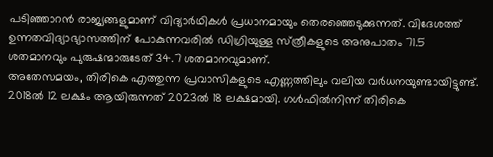പടിഞ്ഞാറന്‍ രാജ്യങ്ങളുമാണ്‌ വിദ്യാര്‍ഥികള്‍ പ്രധാനമായും തെരഞ്ഞെടുക്കുന്നത്‌. വിദേശത്ത്‌ ഉന്നതവിദ്യാഭ്യാസത്തിന്‌ പോകുന്നവരില്‍ ഡിഗ്രിയുള്ള സ്‌ത്രീകളുടെ അനുപാതം 71.5 ശതമാനവും പുരുഷന്മാരുടേത്‌ 34.7 ശതമാനവുമാണ്‌.
അതേസമയം, തിരികെ എത്തുന്ന പ്രവാസികളുടെ എണ്ണത്തിലും വലിയ വര്‍ധനയുണ്ടായിട്ടുണ്ട്‌. 2018ല്‍ 12 ലക്ഷം ആയിരുന്നത്‌ 2023ല്‍ 18 ലക്ഷമായി. ഗള്‍ഫില്‍നിന്ന്‌ തിരികെ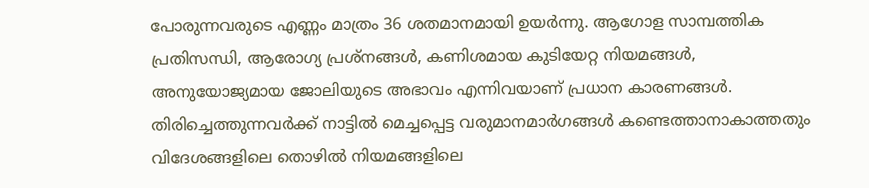പോരുന്നവരുടെ എണ്ണം മാത്രം 36 ശതമാനമായി ഉയര്‍ന്നു. ആഗോള സാമ്പത്തിക പ്രതിസന്ധി, ആരോഗ്യ പ്രശ്‌നങ്ങള്‍, കണിശമായ കുടിയേറ്റ നിയമങ്ങള്‍, അനുയോജ്യമായ ജോലിയുടെ അഭാവം എന്നിവയാണ്‌ പ്രധാന കാരണങ്ങള്‍. തിരിച്ചെത്തുന്നവര്‍ക്ക്‌ നാട്ടില്‍ മെച്ചപ്പെട്ട വരുമാനമാര്‍ഗങ്ങള്‍ കണ്ടെത്താനാകാത്തതും വിദേശങ്ങളിലെ തൊഴില്‍ നിയമങ്ങളിലെ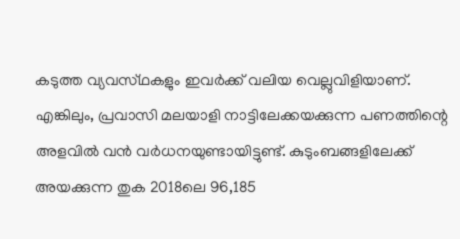കടുത്ത വ്യവസ്‌ഥകളും ഇവര്‍ക്ക്‌ വലിയ വെല്ലുവിളിയാണ്‌.
എങ്കിലും, പ്രവാസി മലയാളി നാട്ടിലേക്കയക്കുന്ന പണത്തിന്റെ അളവില്‍ വന്‍ വര്‍ധനയുണ്ടായിട്ടുണ്ട്‌. കുടുംബങ്ങളിലേക്ക്‌ അയക്കുന്ന തുക 2018ലെ 96,185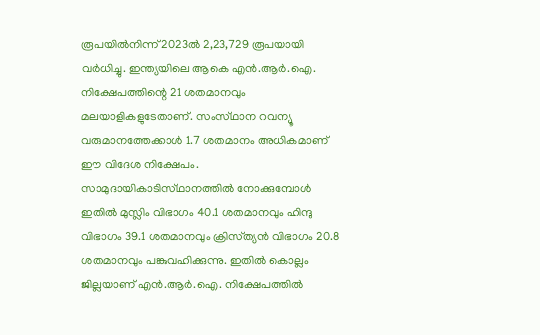രൂപയില്‍നിന്ന്‌ 2023ല്‍ 2,23,729 രൂപയായി വര്‍ധിച്ചു. ഇന്ത്യയിലെ ആകെ എന്‍.ആര്‍.ഐ. നിക്ഷേപത്തിന്റെ 21 ശതമാനവും മലയാളികളുടേതാണ്‌. സംസ്‌ഥാന റവന്യൂ വരുമാനത്തേക്കാള്‍ 1.7 ശതമാനം അധികമാണ്‌ ഈ വിദേശ നിക്ഷേപം. സാമുദായികാടിസ്‌ഥാനത്തില്‍ നോക്കുമ്പോള്‍ ഇതില്‍ മുസ്ലിം വിഭാഗം 40.1 ശതമാനവും ഹിന്ദു വിഭാഗം 39.1 ശതമാനവും ക്രിസ്‌ത്യന്‍ വിഭാഗം 20.8 ശതമാനവും പങ്കുവഹിക്കുന്നു. ഇതില്‍ കൊല്ലം ജില്ലയാണ്‌ എന്‍.ആര്‍.ഐ. നിക്ഷേപത്തില്‍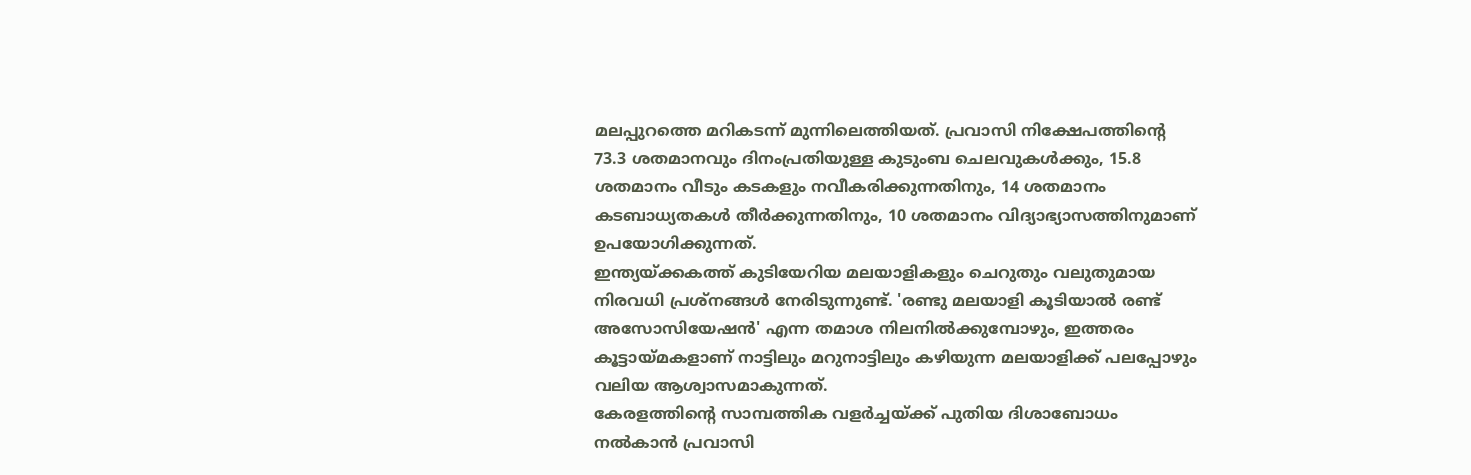മലപ്പുറത്തെ മറികടന്ന്‌ മുന്നിലെത്തിയത്‌. പ്രവാസി നിക്ഷേപത്തിന്റെ 73.3 ശതമാനവും ദിനംപ്രതിയുള്ള കുടുംബ ചെലവുകള്‍ക്കും, 15.8 ശതമാനം വീടും കടകളും നവീകരിക്കുന്നതിനും, 14 ശതമാനം കടബാധ്യതകള്‍ തീര്‍ക്കുന്നതിനും, 10 ശതമാനം വിദ്യാഭ്യാസത്തിനുമാണ്‌ ഉപയോഗിക്കുന്നത്‌.
ഇന്ത്യയ്‌ക്കകത്ത്‌ കുടിയേറിയ മലയാളികളും ചെറുതും വലുതുമായ നിരവധി പ്രശ്‌നങ്ങള്‍ നേരിടുന്നുണ്ട്‌. 'രണ്ടു മലയാളി കൂടിയാല്‍ രണ്ട്‌ അസോസിയേഷന്‍' എന്ന തമാശ നിലനില്‍ക്കുമ്പോഴും, ഇത്തരം കൂട്ടായ്‌മകളാണ്‌ നാട്ടിലും മറുനാട്ടിലും കഴിയുന്ന മലയാളിക്ക്‌ പലപ്പോഴും വലിയ ആശ്വാസമാകുന്നത്‌.
കേരളത്തിന്റെ സാമ്പത്തിക വളര്‍ച്ചയ്‌ക്ക്‌ പുതിയ ദിശാബോധം നല്‍കാന്‍ പ്രവാസി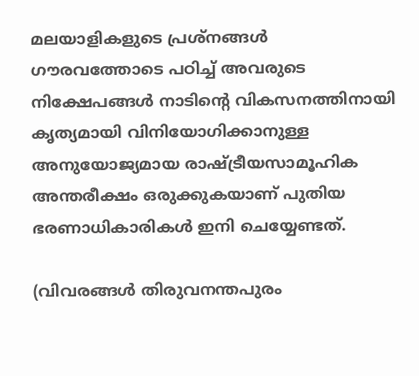മലയാളികളുടെ പ്രശ്‌നങ്ങള്‍ ഗൗരവത്തോടെ പഠിച്ച്‌ അവരുടെ നിക്ഷേപങ്ങള്‍ നാടിന്റെ വികസനത്തിനായി കൃത്യമായി വിനിയോഗിക്കാനുള്ള അനുയോജ്യമായ രാഷ്‌ട്രീയസാമൂഹിക അന്തരീക്ഷം ഒരുക്കുകയാണ്‌ പുതിയ ഭരണാധികാരികള്‍ ഇനി ചെയ്യേണ്ടത്‌.

(വിവരങ്ങള്‍ തിരുവനന്തപുരം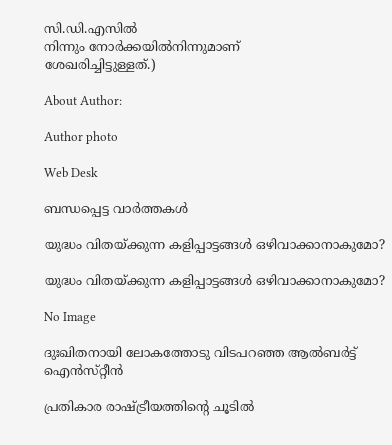സി.ഡി.എസില്‍
നിന്നും നോര്‍ക്കയില്‍നിന്നുമാണ്‌
ശേഖരിച്ചിട്ടുള്ളത്‌.)

About Author:

Author photo

Web Desk

ബന്ധപ്പെട്ട വാർത്തകൾ

യുദ്ധം വിതയ്‌ക്കുന്ന കളിപ്പാട്ടങ്ങള്‍ ഒഴിവാക്കാനാകുമോ?

യുദ്ധം വിതയ്‌ക്കുന്ന കളിപ്പാട്ടങ്ങള്‍ ഒഴിവാക്കാനാകുമോ?

No Image

ദുഃഖിതനായി ലോകത്തോടു വിടപറഞ്ഞ ആല്‍ബര്‍ട്ട്‌ ഐന്‍സ്‌റ്റീന്‍

പ്രതികാര രാഷ്‌ട്രീയത്തിന്റെ ചൂടില്‍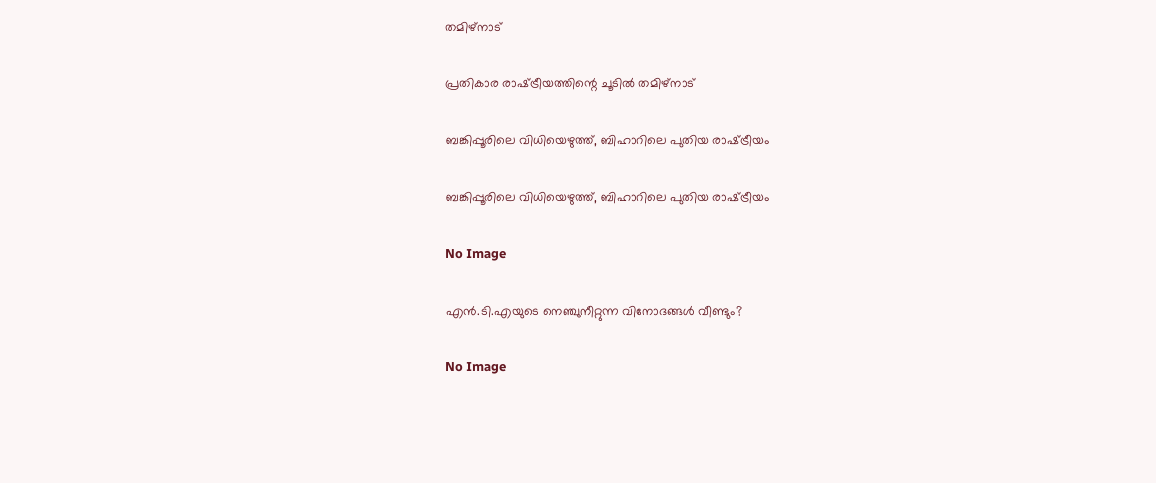തമിഴ്‌നാട്‌

പ്രതികാര രാഷ്‌ട്രീയത്തിന്റെ ചൂടില്‍ തമിഴ്‌നാട്‌

ബങ്കിപ്പൂരിലെ വിധിയെഴുത്ത്‌, ബിഹാറിലെ പുതിയ രാഷ്‌ട്രീയം

ബങ്കിപ്പൂരിലെ വിധിയെഴുത്ത്‌, ബിഹാറിലെ പുതിയ രാഷ്‌ട്രീയം

No Image

എന്‍.ടി.എയുടെ നെഞ്ചുനീറ്റുന്ന വിനോദങ്ങള്‍ വീണ്ടും?

No Image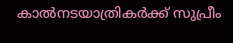കാല്‍നടയാത്രികര്‍ക്ക്‌ സുപ്രീം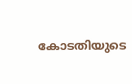കോടതിയുടെ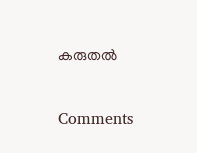കരുതല്‍

Comments